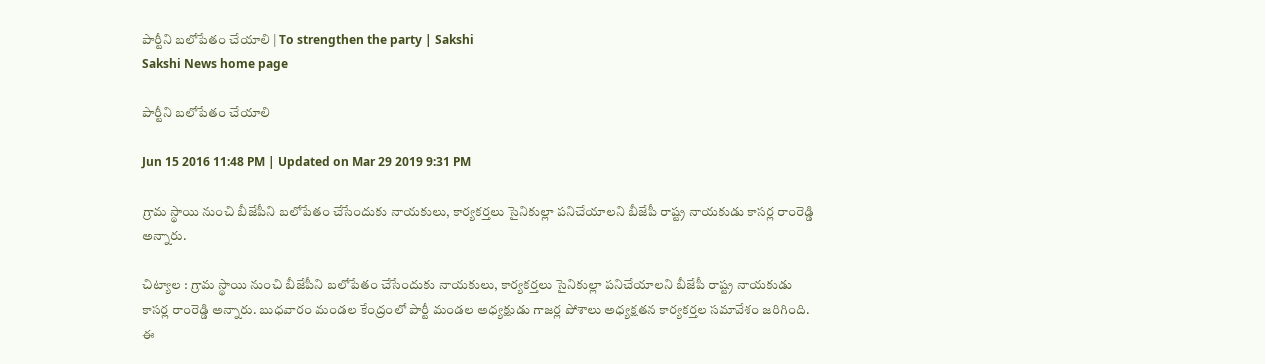పార్టీని బలోపేతం చేయాలి | To strengthen the party | Sakshi
Sakshi News home page

పార్టీని బలోపేతం చేయాలి

Jun 15 2016 11:48 PM | Updated on Mar 29 2019 9:31 PM

గ్రామ స్థాయి నుంచి బీజేపీని బలోపేతం చేసేందుకు నాయకులు, కార్యకర్తలు సైనికుల్లా పనిచేయాలని బీజేపీ రాష్ట్ర నాయకుడు కాసర్ల రాంరెడ్డి అన్నారు.

చిట్యాల : గ్రామ స్థాయి నుంచి బీజేపీని బలోపేతం చేసేందుకు నాయకులు, కార్యకర్తలు సైనికుల్లా పనిచేయాలని బీజేపీ రాష్ట్ర నాయకుడు కాసర్ల రాంరెడ్డి అన్నారు. బుధవారం మండల కేంద్రంలో పార్టీ మండల అధ్యక్షుడు గాజర్ల పోశాలు అధ్యక్షతన కార్యకర్తల సమావేశం జరిగింది. ఈ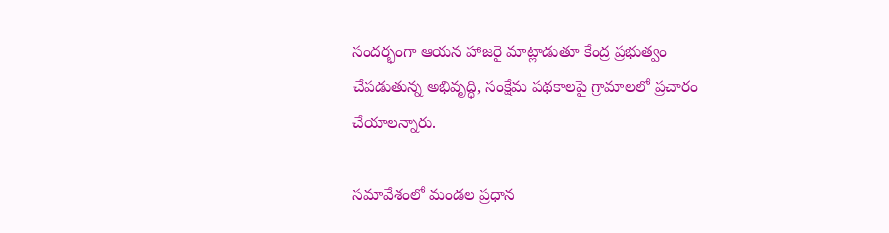సందర్భంగా ఆయన హాజరై మాట్లాడుతూ కేంద్ర ప్రభుత్వం చేపడుతున్న అభివృద్ధి, సంక్షేమ పథకాలపై గ్రామాలలో ప్రచారం చేయాలన్నారు.

సమావేశంలో మండల ప్రధాన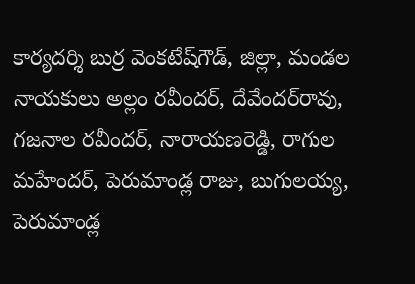కార్యదర్శి బుర్ర వెంకటేష్‌గౌడ్, జిల్లా, మండల నాయకులు అల్లం రవీందర్, దేవేందర్‌రావు, గజనాల రవీందర్, నారాయణరెడ్డి, రాగుల మహేందర్, పెరుమాండ్ల రాజు, బుగులయ్య, పెరుమాండ్ల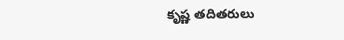కృష్ణ తదితరులు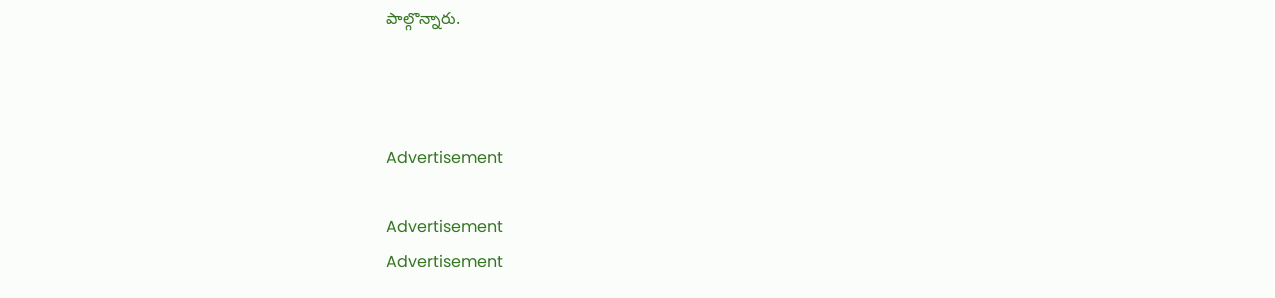పాల్గొన్నారు.



Advertisement

Advertisement
Advertisement